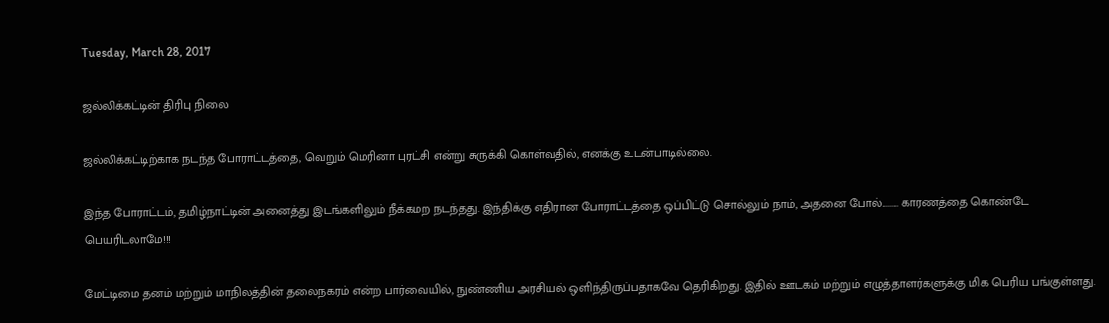Tuesday, March 28, 2017

ஜல்லிக்கட்டின் திரிபு நிலை

ஜல்லிக்கட்டிற்காக நடந்த போராட்டத்தை, வெறும் மெரினா புரட்சி என்று சுருக்கி கொள்வதில், எனக்கு உடன்பாடில்லை.

இந்த போராட்டம், தமிழ்நாட்டின் அனைத்து இடங்களிலும் நீக்கமற நடந்தது. இந்திக்கு எதிரான போராட்டத்தை ஒப்பிட்டு சொல்லும் நாம், அதனை போல்......... காரணத்தை கொண்டே பெயரிடலாமே!!!

மேட்டிமை தனம் மற்றும் மாநிலத்தின் தலைநகரம் என்ற பார்வையில், நுண்ணிய அரசியல் ஒளிந்திருப்பதாகவே தெரிகிறது. இதில் ஊடகம் மற்றும் எழுத்தாளர்களுக்கு மிக பெரிய பங்குள்ளது.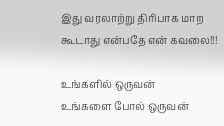இது வரலாற்று திரிபாக மாற கூடாது என்பதே என் கவலை!!!

உங்களில் ஒருவன்
உங்களை போல் ஒருவன்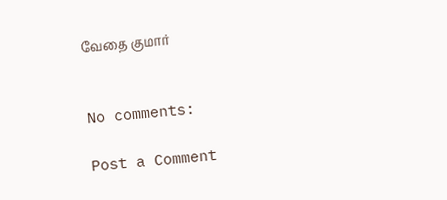வேதை குமார்


No comments:

Post a Comment